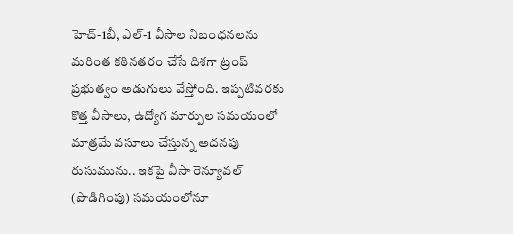హెచ్-1బీ, ఎల్-1 వీసాల నిబంధనలను మరింత కఠినతరం చేసే దిశగా ట్రంప్ ప్రభుత్వం అడుగులు వేస్తోంది. ఇప్పటివరకు కొత్త వీసాలు, ఉద్యోగ మార్పుల సమయంలో మాత్రమే వసూలు చేస్తున్న అదనపు రుసుమును.. ఇకపై వీసా రెన్యూవల్ (పొడిగింపు) సమయంలోనూ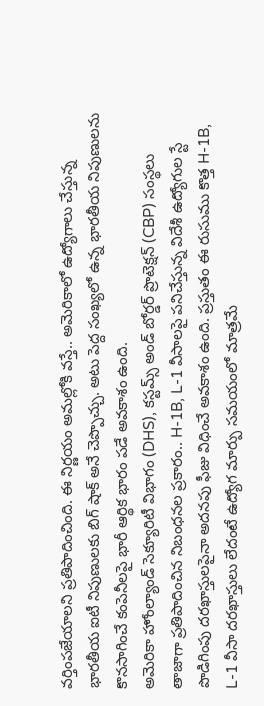వర్తింపజేయాలని ప్రతిపాదించింది. ఈ నిర్ణయం అమల్లోకి వస్తే.. అమెరికాలో ఉద్యోగాలు చేస్తున్న భారతీయ ఐటీ నిపుణులకు బిగ్ షాక్ అనే చెప్పొచ్చు. అటు పెద్ద సంఖ్యలో ఉన్న భారతీయ నిపుణులను కొనసాగించే కంపెనీలపై భారీ ఆర్థిక భారం పడే అవకాశం ఉంది.
అమెరికా హోంల్యాండ్ సెక్యూరిటీ విభాగం (DHS), కస్టమ్స్ అండ్ బోర్డర్ ప్రొటెక్షన్ (CBP) సంస్థలు తాజాగా ప్రతిపాదించిన నిబంధనల ప్రకారం.. H-1B, L-1 వీసాలపై పనిచేస్తున్న విదేశీ ఉద్యోగుల స్టే పొడిగింపు దరఖాస్తులపైనా అదనపు ఫీజు విధించే అవకాశం ఉంది. ప్రస్తుతం ఈ రుసుము కొత్త H-1B, L-1 వీసా దరఖాస్తులు లేదంటే ఉద్యోగ మార్పు సమయంలో మాత్రమే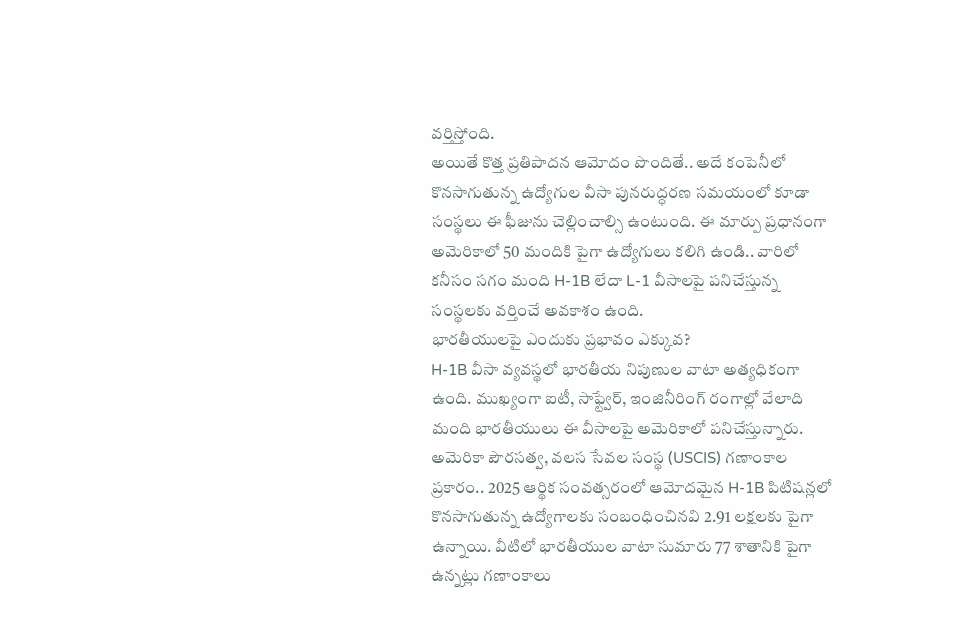వర్తిస్తోంది.
అయితే కొత్త ప్రతిపాదన ఆమోదం పొందితే.. అదే కంపెనీలో కొనసాగుతున్న ఉద్యోగుల వీసా పునరుద్ధరణ సమయంలో కూడా సంస్థలు ఈ ఫీజును చెల్లించాల్సి ఉంటుంది. ఈ మార్పు ప్రధానంగా అమెరికాలో 50 మందికి పైగా ఉద్యోగులు కలిగి ఉండి.. వారిలో కనీసం సగం మంది H-1B లేదా L-1 వీసాలపై పనిచేస్తున్న సంస్థలకు వర్తించే అవకాశం ఉంది.
భారతీయులపై ఎందుకు ప్రభావం ఎక్కువ?
H-1B వీసా వ్యవస్థలో భారతీయ నిపుణుల వాటా అత్యధికంగా ఉంది. ముఖ్యంగా ఐటీ, సాఫ్ట్వేర్, ఇంజినీరింగ్ రంగాల్లో వేలాది మంది భారతీయులు ఈ వీసాలపై అమెరికాలో పనిచేస్తున్నారు. అమెరికా పౌరసత్వ, వలస సేవల సంస్థ (USCIS) గణాంకాల ప్రకారం.. 2025 ఆర్థిక సంవత్సరంలో ఆమోదమైన H-1B పిటిషన్లలో కొనసాగుతున్న ఉద్యోగాలకు సంబంధించినవి 2.91 లక్షలకు పైగా ఉన్నాయి. వీటిలో భారతీయుల వాటా సుమారు 77 శాతానికి పైగా ఉన్నట్లు గణాంకాలు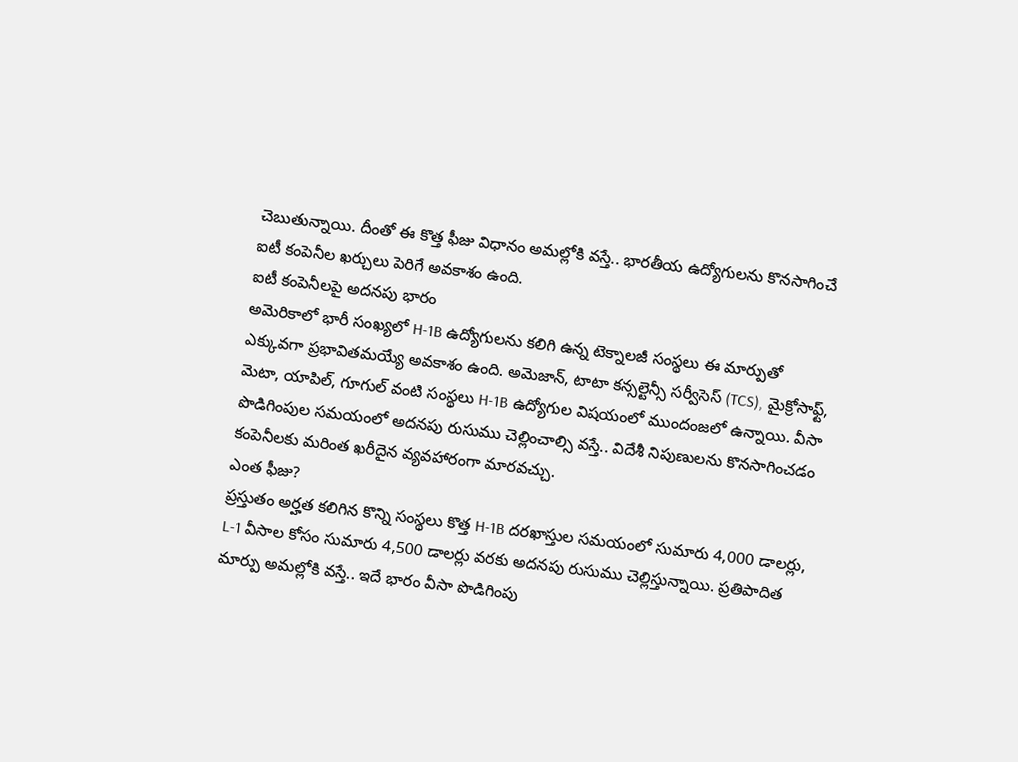చెబుతున్నాయి. దీంతో ఈ కొత్త ఫీజు విధానం అమల్లోకి వస్తే.. భారతీయ ఉద్యోగులను కొనసాగించే ఐటీ కంపెనీల ఖర్చులు పెరిగే అవకాశం ఉంది.
ఐటీ కంపెనీలపై అదనపు భారం
అమెరికాలో భారీ సంఖ్యలో H-1B ఉద్యోగులను కలిగి ఉన్న టెక్నాలజీ సంస్థలు ఈ మార్పుతో ఎక్కువగా ప్రభావితమయ్యే అవకాశం ఉంది. అమెజాన్, టాటా కన్సల్టెన్సీ సర్వీసెస్ (TCS), మైక్రోసాఫ్ట్, మెటా, యాపిల్, గూగుల్ వంటి సంస్థలు H-1B ఉద్యోగుల విషయంలో ముందంజలో ఉన్నాయి. వీసా పొడిగింపుల సమయంలో అదనపు రుసుము చెల్లించాల్సి వస్తే.. విదేశీ నిపుణులను కొనసాగించడం కంపెనీలకు మరింత ఖరీదైన వ్యవహారంగా మారవచ్చు.
ఎంత ఫీజు?
ప్రస్తుతం అర్హత కలిగిన కొన్ని సంస్థలు కొత్త H-1B దరఖాస్తుల సమయంలో సుమారు 4,000 డాలర్లు, L-1 వీసాల కోసం సుమారు 4,500 డాలర్లు వరకు అదనపు రుసుము చెల్లిస్తున్నాయి. ప్రతిపాదిత మార్పు అమల్లోకి వస్తే.. ఇదే భారం వీసా పొడిగింపు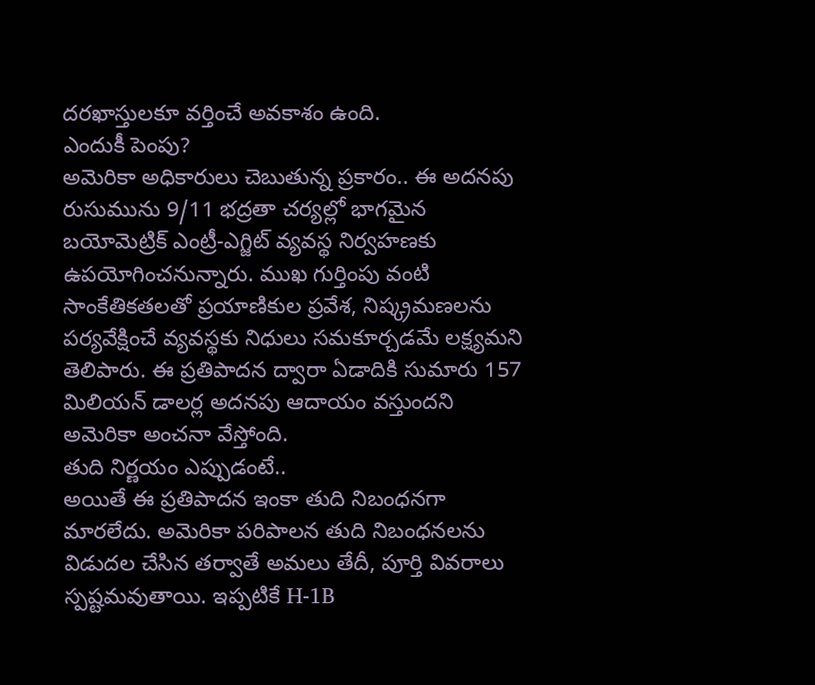దరఖాస్తులకూ వర్తించే అవకాశం ఉంది.
ఎందుకీ పెంపు?
అమెరికా అధికారులు చెబుతున్న ప్రకారం.. ఈ అదనపు రుసుమును 9/11 భద్రతా చర్యల్లో భాగమైన బయోమెట్రిక్ ఎంట్రీ-ఎగ్జిట్ వ్యవస్థ నిర్వహణకు ఉపయోగించనున్నారు. ముఖ గుర్తింపు వంటి సాంకేతికతలతో ప్రయాణికుల ప్రవేశ, నిష్క్రమణలను పర్యవేక్షించే వ్యవస్థకు నిధులు సమకూర్చడమే లక్ష్యమని తెలిపారు. ఈ ప్రతిపాదన ద్వారా ఏడాదికి సుమారు 157 మిలియన్ డాలర్ల అదనపు ఆదాయం వస్తుందని అమెరికా అంచనా వేస్తోంది.
తుది నిర్ణయం ఎప్పుడంటే..
అయితే ఈ ప్రతిపాదన ఇంకా తుది నిబంధనగా మారలేదు. అమెరికా పరిపాలన తుది నిబంధనలను విడుదల చేసిన తర్వాతే అమలు తేదీ, పూర్తి వివరాలు స్పష్టమవుతాయి. ఇప్పటికే H-1B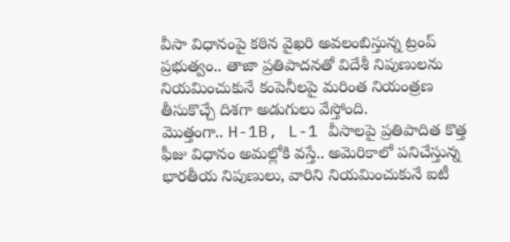వీసా విధానంపై కఠిన వైఖరి అవలంబిస్తున్న ట్రంప్ ప్రభుత్వం.. తాజా ప్రతిపాదనతో విదేశీ నిపుణులను నియమించుకునే కంపెనీలపై మరింత నియంత్రణ తీసుకొచ్చే దిశగా అడుగులు వేస్తోంది.
మొత్తంగా.. H-1B, L-1 వీసాలపై ప్రతిపాదిత కొత్త ఫీజు విధానం అమల్లోకి వస్తే.. అమెరికాలో పనిచేస్తున్న భారతీయ నిపుణులు, వారిని నియమించుకునే ఐటీ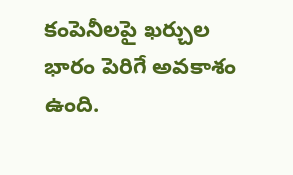కంపెనీలపై ఖర్చుల భారం పెరిగే అవకాశం ఉంది.